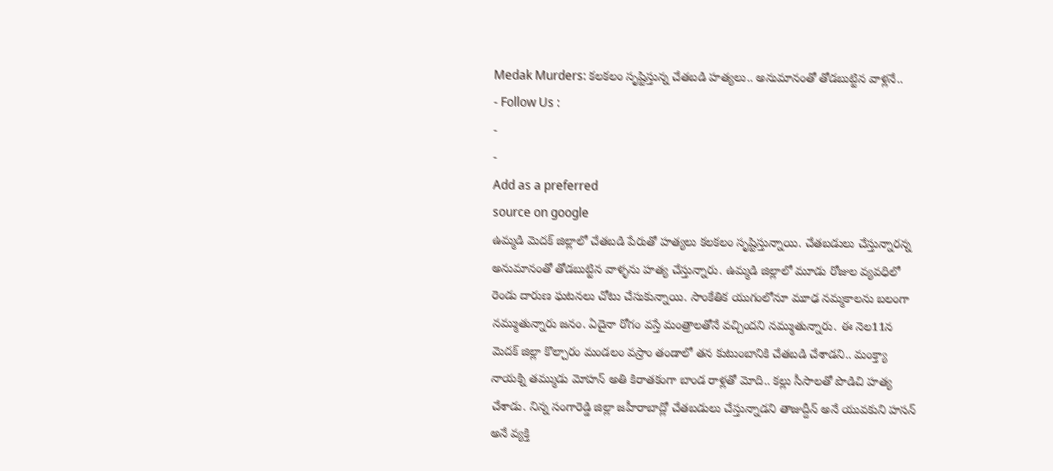Medak Murders: కలకలం సృష్టిస్తున్న చేతబడి హత్యలు.. అనుమానంతో తోడబుట్టిన వాళ్లనే..
- Follow Us :
-
-
Add as a preferred
source on google
ఉమ్మడి మెదక్ జిల్లాలో చేతబడి పేరుతో హత్యలు కలకలం సృష్టిస్తున్నాయి. చేతబడులు చేస్తున్నారన్న అనుమానంతో తోడబుట్టిన వాళ్ళను హత్య చేస్తున్నారు. ఉమ్మడి జిల్లాలో మూడు రోజుల వ్యవధిలో రెండు దారుణ ఘటనలు చోటు చేసుకున్నాయి. సాంకేతిక యుగంలోనూ మూఢ నమ్మకాలను బలంగా నమ్ముతున్నారు జనం. ఏదైనా రోగం వస్తే మంత్రాలతోనే వచ్చిందని నమ్ముతున్నారు. ఈ నెల11న మెదక్ జిల్లా కొల్చారం మండలం వస్రాం తండాలో తన కుటుంబానికి చేతబడి చేశాడని.. మంక్త్యా నాయక్ని తమ్ముడు మోహన్ అతి కిరాతకంగా బాండ రాళ్లతో మోది.. కల్లు సీసాలతో పొడిచి హత్య చేశాడు. నిన్న సంగారెడ్డి జిల్లా జహీరాబాద్లో చేతబడులు చేస్తున్నాడని తాజుద్దీన్ అనే యువకుని హసన్ అనే వ్యక్తి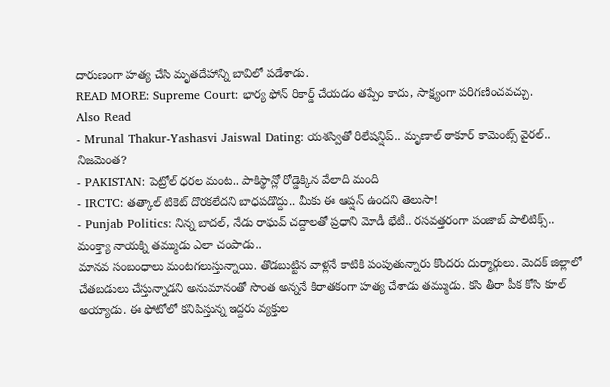దారుణంగా హత్య చేసి మృతదేహాన్ని బావిలో పడేశాడు.
READ MORE: Supreme Court: భార్య ఫోన్ రికార్డ్ చేయడం తప్పేం కాదు, సాక్ష్యంగా పరిగణించవచ్చు.
Also Read
- Mrunal Thakur-Yashasvi Jaiswal Dating: యశస్వితో రిలేషన్షిప్.. మృణాల్ ఠాకూర్ కామెంట్స్ వైరల్.. నిజమెంత?
- PAKISTAN: పెట్రోల్ ధరల మంట.. పాకిస్థాన్లో రోడ్డెక్కిన వేలాది మంది
- IRCTC: తత్కాల్ టికెట్ దొరకలేదని బాధపడొద్దు.. మీకు ఈ ఆప్షన్ ఉందని తెలుసా!
- Punjab Politics: నిన్న బాదల్, నేడు రాఘవ్ చద్దాలతో ప్రధాని మోడీ భేటీ.. రసవత్తరంగా పంజాబ్ పాలిటిక్స్..
మంక్త్యా నాయక్ని తమ్ముడు ఎలా చంపాడు..
మానవ సంబంధాలు మంటగలుస్తున్నాయి. తొడబుట్టిన వాళ్లనే కాటికి పంపుతున్నారు కొందరు దుర్మార్గులు. మెదక్ జిల్లాలో చేతబడులు చేస్తున్నాడని అనుమానంతో సొంత అన్ననే కిరాతకంగా హత్య చేశాడు తమ్ముడు. కసి తీరా పీక కోసి కూల్ అయ్యాడు. ఈ ఫోటోలో కనిపిస్తున్న ఇద్దరు వ్యక్తుల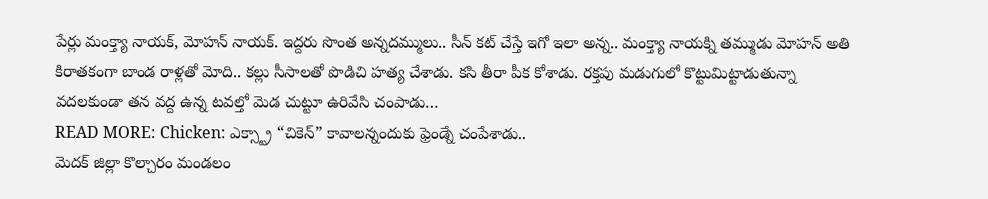పేర్లు మంక్త్యా నాయక్, మోహన్ నాయక్. ఇద్దరు సొంత అన్నదమ్ములు.. సీన్ కట్ చేస్తే ఇగో ఇలా అన్న.. మంక్త్యా నాయక్ని తమ్ముడు మోహన్ అతి కిరాతకంగా బాండ రాళ్లతో మోది.. కల్లు సీసాలతో పొడిచి హత్య చేశాడు. కసి తీరా పీక కోశాడు. రక్తపు మడుగులో కొట్టుమిట్టాడుతున్నా వదలకుండా తన వద్ద ఉన్న టవల్తో మెడ చుట్టూ ఉరివేసి చంపాడు…
READ MORE: Chicken: ఎక్స్ట్రా “చికెన్” కావాలన్నందుకు ఫ్రెండ్నే చంపేశాడు..
మెదక్ జిల్లా కొల్చారం మండలం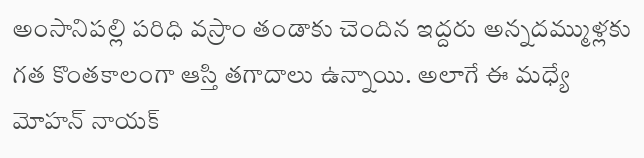అంసానిపల్లి పరిధి వస్రాం తండాకు చెందిన ఇద్దరు అన్నదమ్ముళ్లకు గత కొంతకాలంగా ఆస్తి తగాదాలు ఉన్నాయి. అలాగే ఈ మధ్యే మోహన్ నాయక్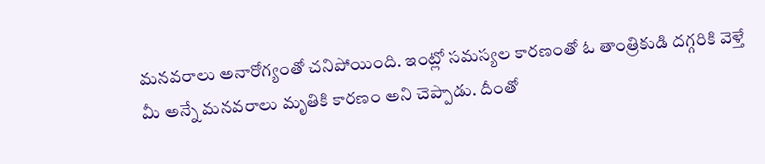మనవరాలు అనారోగ్యంతో చనిపోయింది. ఇంట్లో సమస్యల కారణంతో ఓ తాంత్రికుడి దగ్గరికి వెళ్తే మీ అన్నే మనవరాలు మృతికి కారణం అని చెప్పాడు. దీంతో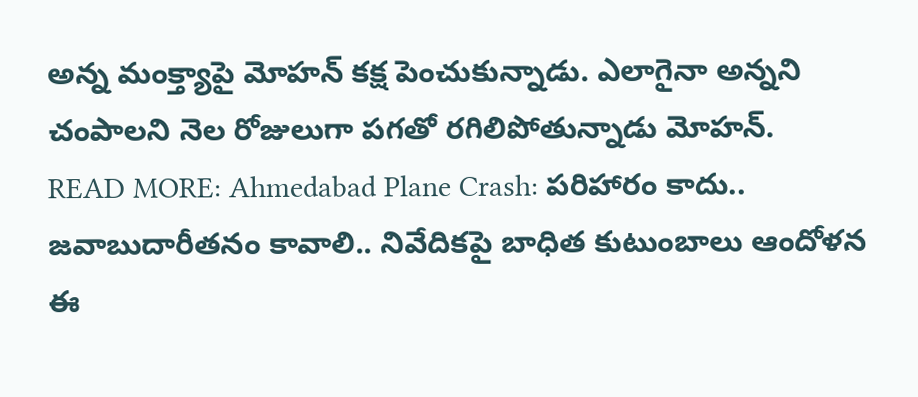అన్న మంక్త్యాపై మోహన్ కక్ష పెంచుకున్నాడు. ఎలాగైనా అన్నని చంపాలని నెల రోజులుగా పగతో రగిలిపోతున్నాడు మోహన్.
READ MORE: Ahmedabad Plane Crash: పరిహారం కాదు.. జవాబుదారీతనం కావాలి.. నివేదికపై బాధిత కుటుంబాలు ఆందోళన
ఈ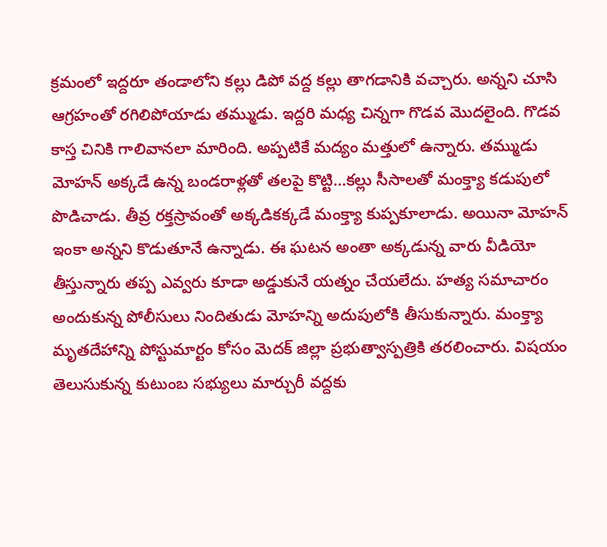క్రమంలో ఇద్దరూ తండాలోని కల్లు డిపో వద్ద కల్లు తాగడానికి వచ్చారు. అన్నని చూసి ఆగ్రహంతో రగిలిపోయాడు తమ్ముడు. ఇద్దరి మధ్య చిన్నగా గొడవ మొదలైంది. గొడవ కాస్త చినికి గాలివానలా మారింది. అప్పటికే మద్యం మత్తులో ఉన్నారు. తమ్ముడు మోహన్ అక్కడే ఉన్న బండరాళ్లతో తలపై కొట్టి…కల్లు సీసాలతో మంక్త్యా కడుపులో పొడిచాడు. తీవ్ర రక్తస్రావంతో అక్కడికక్కడే మంక్త్యా కుప్పకూలాడు. అయినా మోహన్ ఇంకా అన్నని కొడుతూనే ఉన్నాడు. ఈ ఘటన అంతా అక్కడున్న వారు వీడియో తీస్తున్నారు తప్ప ఎవ్వరు కూడా అడ్డుకునే యత్నం చేయలేదు. హత్య సమాచారం అందుకున్న పోలీసులు నిందితుడు మోహన్ని అదుపులోకి తీసుకున్నారు. మంక్త్యా మృతదేహాన్ని పోస్టుమార్టం కోసం మెదక్ జిల్లా ప్రభుత్వాస్పత్రికి తరలించారు. విషయం తెలుసుకున్న కుటుంబ సభ్యులు మార్చురీ వద్దకు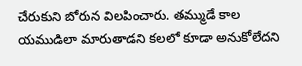చేరుకుని బోరున విలపించారు. తమ్ముడే కాల యముడిలా మారుతాడని కలలో కూడా అనుకోలేదని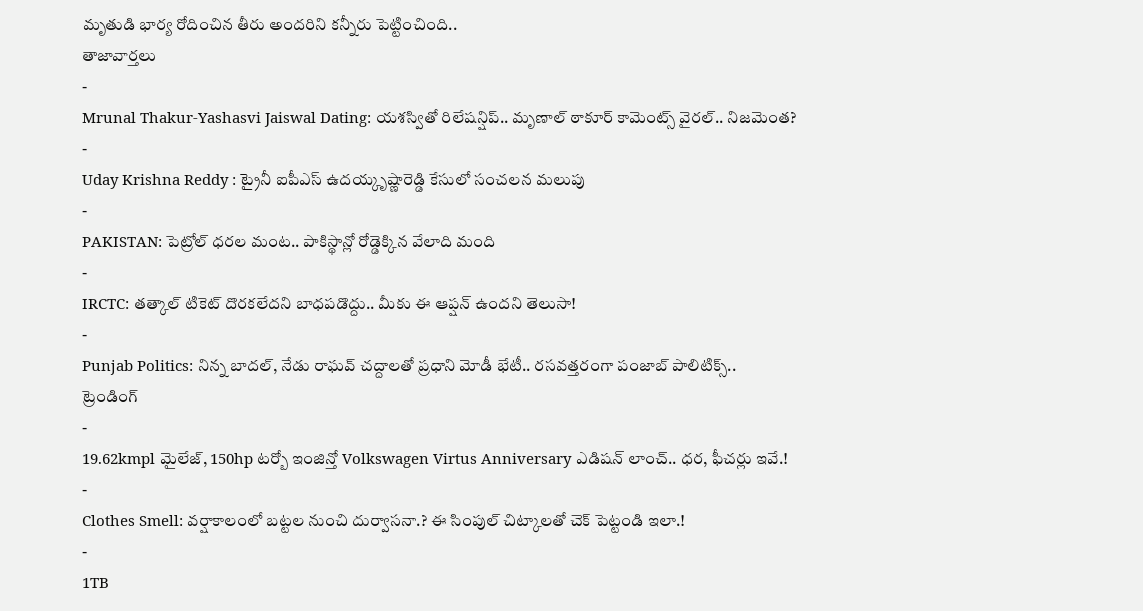మృతుడి భార్య రోదించిన తీరు అందరిని కన్నీరు పెట్టించింది..
తాజావార్తలు
-
Mrunal Thakur-Yashasvi Jaiswal Dating: యశస్వితో రిలేషన్షిప్.. మృణాల్ ఠాకూర్ కామెంట్స్ వైరల్.. నిజమెంత?
-
Uday Krishna Reddy : ట్రైనీ ఐపీఎస్ ఉదయ్కృష్ణారెడ్డి కేసులో సంచలన మలుపు
-
PAKISTAN: పెట్రోల్ ధరల మంట.. పాకిస్థాన్లో రోడ్డెక్కిన వేలాది మంది
-
IRCTC: తత్కాల్ టికెట్ దొరకలేదని బాధపడొద్దు.. మీకు ఈ ఆప్షన్ ఉందని తెలుసా!
-
Punjab Politics: నిన్న బాదల్, నేడు రాఘవ్ చద్దాలతో ప్రధాని మోడీ భేటీ.. రసవత్తరంగా పంజాబ్ పాలిటిక్స్..
ట్రెండింగ్
-
19.62kmpl మైలేజ్, 150hp టర్బో ఇంజిన్తో Volkswagen Virtus Anniversary ఎడిషన్ లాంచ్.. ధర, ఫీచర్లు ఇవే.!
-
Clothes Smell: వర్షాకాలంలో బట్టల నుంచి దుర్వాసనా.? ఈ సింపుల్ చిట్కాలతో చెక్ పెట్టండి ఇలా.!
-
1TB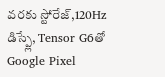వరకు స్టోరేజ్,120Hz డిస్ప్లే, Tensor G6తో Google Pixel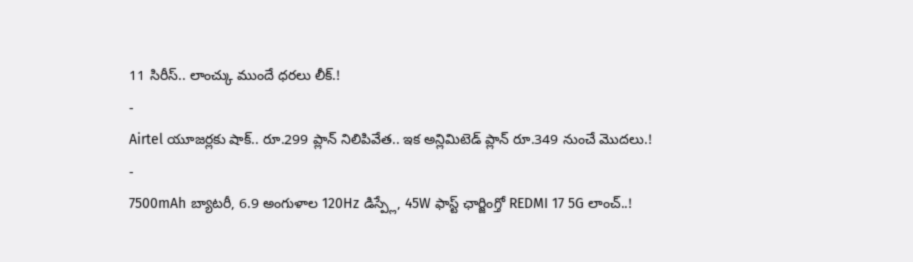11 సిరీస్.. లాంచ్కు ముందే ధరలు లీక్.!
-
Airtel యూజర్లకు షాక్.. రూ.299 ప్లాన్ నిలిపివేత.. ఇక అన్లిమిటెడ్ ప్లాన్ రూ.349 నుంచే మొదలు.!
-
7500mAh బ్యాటరీ, 6.9 అంగుళాల 120Hz డిస్ప్లే, 45W ఫాస్ట్ ఛార్జింగ్తో REDMI 17 5G లాంచ్..!